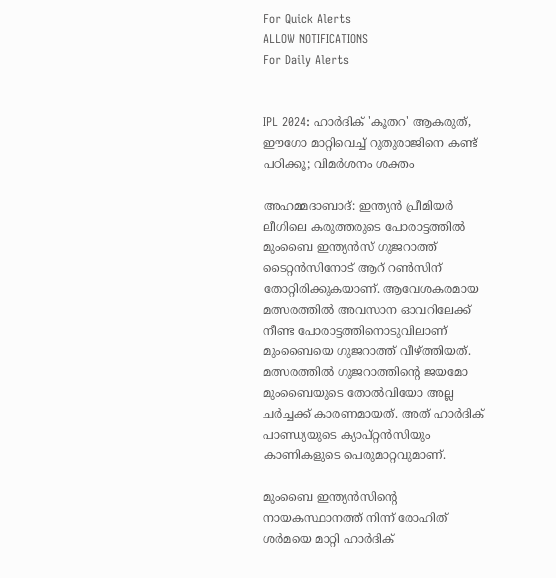For Quick Alerts
ALLOW NOTIFICATIONS
For Daily Alerts


IPL 2024: ഹാര്‍ദിക് 'കൂതറ' ആകരുത്, ഈഗോ മാറ്റിവെച്ച് റുതുരാജിനെ കണ്ട് പഠിക്കൂ; വിമര്‍ശനം ശക്തം

അഹമ്മദാബാദ്: ഇന്ത്യന്‍ പ്രീമിയര്‍ ലീഗിലെ കരുത്തരുടെ പോരാട്ടത്തില്‍ മുംബൈ ഇന്ത്യന്‍സ് ഗുജറാത്ത് ടൈറ്റന്‍സിനോട് ആറ് റണ്‍സിന് തോറ്റിരിക്കുകയാണ്. ആവേശകരമായ മത്സരത്തില്‍ അവസാന ഓവറിലേക്ക് നീണ്ട പോരാട്ടത്തിനൊടുവിലാണ് മുംബൈയെ ഗുജറാത്ത് വീഴ്ത്തിയത്. മത്സരത്തില്‍ ഗുജറാത്തിന്റെ ജയമോ മുംബൈയുടെ തോല്‍വിയോ അല്ല ചര്‍ച്ചക്ക് കാരണമായത്. അത് ഹാര്‍ദിക് പാണ്ഡ്യയുടെ ക്യാപ്റ്റന്‍സിയും കാണികളുടെ പെരുമാറ്റവുമാണ്.

മുംബൈ ഇന്ത്യന്‍സിന്റെ നായകസ്ഥാനത്ത് നിന്ന് രോഹിത് ശര്‍മയെ മാറ്റി ഹാര്‍ദിക്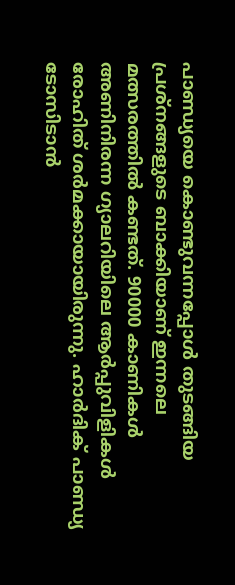പാണ്ഡ്യയെ കൊണ്ടുവന്നപ്പോള്‍ തുടങ്ങിയ പ്രശ്‌നങ്ങളുടെ ബാക്കിയാണ് ഇന്നലെ മത്സരത്തില്‍ കണ്ടത്. 90000 കാണികള്‍ അണിനിരന്ന ഗ്യാലറിയിലെ ആര്‍പ്പുവിളികള്‍ രോഹിത് ശര്‍മക്കായായിരുന്നു. ഹാര്‍ദിക് പാണ്ഡ്യ ടോസിടാന്‍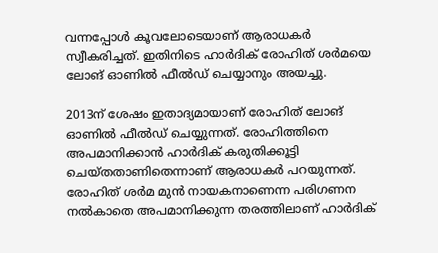വന്നപ്പോള്‍ കൂവലോടെയാണ് ആരാധകര്‍ സ്വീകരിച്ചത്. ഇതിനിടെ ഹാര്‍ദിക് രോഹിത് ശര്‍മയെ ലോങ് ഓണില്‍ ഫീല്‍ഡ് ചെയ്യാനും അയച്ചു.

2013ന് ശേഷം ഇതാദ്യമായാണ് രോഹിത് ലോങ് ഓണില്‍ ഫീല്‍ഡ് ചെയ്യുന്നത്. രോഹിത്തിനെ അപമാനിക്കാന്‍ ഹാര്‍ദിക് കരുതിക്കൂട്ടി ചെയ്തതാണിതെന്നാണ് ആരാധകര്‍ പറയുന്നത്. രോഹിത് ശര്‍മ മുന്‍ നായകനാണെന്ന പരിഗണന നല്‍കാതെ അപമാനിക്കുന്ന തരത്തിലാണ് ഹാര്‍ദിക്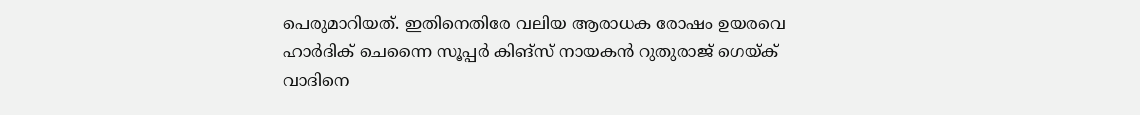പെരുമാറിയത്. ഇതിനെതിരേ വലിയ ആരാധക രോഷം ഉയരവെ ഹാര്‍ദിക് ചെന്നൈ സൂപ്പര്‍ കിങ്‌സ് നായകന്‍ റുതുരാജ് ഗെയ്ക് വാദിനെ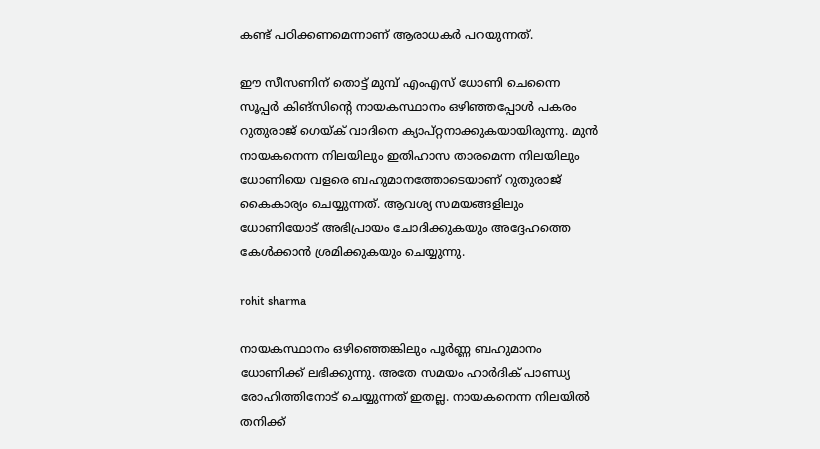കണ്ട് പഠിക്കണമെന്നാണ് ആരാധകര്‍ പറയുന്നത്.

ഈ സീസണിന് തൊട്ട് മുമ്പ് എംഎസ് ധോണി ചെന്നൈ സൂപ്പര്‍ കിങ്‌സിന്റെ നായകസ്ഥാനം ഒഴിഞ്ഞപ്പോള്‍ പകരം റുതുരാജ് ഗെയ്ക് വാദിനെ ക്യാപ്റ്റനാക്കുകയായിരുന്നു. മുന്‍ നായകനെന്ന നിലയിലും ഇതിഹാസ താരമെന്ന നിലയിലും ധോണിയെ വളരെ ബഹുമാനത്തോടെയാണ് റുതുരാജ് കൈകാര്യം ചെയ്യുന്നത്. ആവശ്യ സമയങ്ങളിലും ധോണിയോട് അഭിപ്രായം ചോദിക്കുകയും അദ്ദേഹത്തെ കേള്‍ക്കാന്‍ ശ്രമിക്കുകയും ചെയ്യുന്നു.

rohit sharma

നായകസ്ഥാനം ഒഴിഞ്ഞെങ്കിലും പൂര്‍ണ്ണ ബഹുമാനം ധോണിക്ക് ലഭിക്കുന്നു. അതേ സമയം ഹാര്‍ദിക് പാണ്ഡ്യ രോഹിത്തിനോട് ചെയ്യുന്നത് ഇതല്ല. നായകനെന്ന നിലയില്‍ തനിക്ക്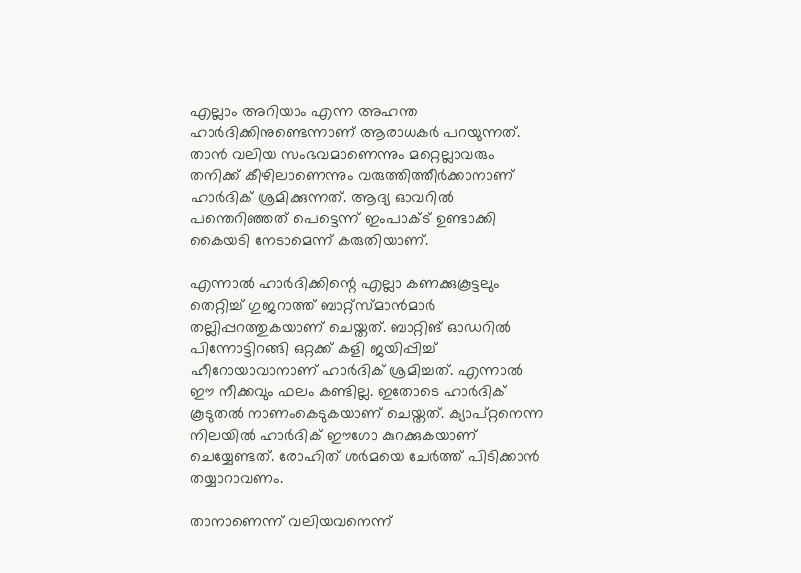എല്ലാം അറിയാം എന്ന അഹന്ത ഹാര്‍ദിക്കിനുണ്ടെന്നാണ് ആരാധകര്‍ പറയുന്നത്. താന്‍ വലിയ സംഭവമാണെന്നും മറ്റെല്ലാവരും തനിക്ക് കീഴിലാണെന്നും വരുത്തിത്തീര്‍ക്കാനാണ് ഹാര്‍ദിക് ശ്രമിക്കുന്നത്. ആദ്യ ഓവറില്‍ പന്തെറിഞ്ഞത് പെട്ടെന്ന് ഇംപാക്ട് ഉണ്ടാക്കി കൈയടി നേടാമെന്ന് കരുതിയാണ്.

എന്നാല്‍ ഹാര്‍ദിക്കിന്റെ എല്ലാ കണക്കുകൂട്ടലും തെറ്റിച്ച് ഗുജറാത്ത് ബാറ്റ്‌സ്മാന്‍മാര്‍ തല്ലിപ്പറത്തുകയാണ് ചെയ്തത്. ബാറ്റിങ് ഓഡറില്‍ പിന്നോട്ടിറങ്ങി ഒറ്റക്ക് കളി ജയിപ്പിച്ച് ഹീറോയാവാനാണ് ഹാര്‍ദിക് ശ്രമിച്ചത്. എന്നാല്‍ ഈ നീക്കവും ഫലം കണ്ടില്ല. ഇതോടെ ഹാര്‍ദിക് കൂടുതല്‍ നാണംകെടുകയാണ് ചെയ്തത്. ക്യാപ്റ്റനെന്ന നിലയില്‍ ഹാര്‍ദിക് ഈഗോ കുറക്കുകയാണ് ചെയ്യേണ്ടത്. രോഹിത് ശര്‍മയെ ചേര്‍ത്ത് പിടിക്കാന്‍ തയ്യാറാവണം.

താനാണെന്ന് വലിയവനെന്ന്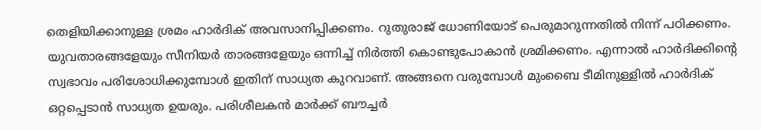തെളിയിക്കാനുള്ള ശ്രമം ഹാര്‍ദിക് അവസാനിപ്പിക്കണം. റുതുരാജ് ധോണിയോട് പെരുമാറുന്നതില്‍ നിന്ന് പഠിക്കണം. യുവതാരങ്ങളേയും സീനിയര്‍ താരങ്ങളേയും ഒന്നിച്ച് നിര്‍ത്തി കൊണ്ടുപോകാന്‍ ശ്രമിക്കണം. എന്നാല്‍ ഹാര്‍ദിക്കിന്റെ സ്വഭാവം പരിശോധിക്കുമ്പോള്‍ ഇതിന് സാധ്യത കുറവാണ്. അങ്ങനെ വരുമ്പോള്‍ മുംബൈ ടീമിനുള്ളില്‍ ഹാര്‍ദിക് ഒറ്റപ്പെടാന്‍ സാധ്യത ഉയരും. പരിശീലകന്‍ മാര്‍ക്ക് ബൗച്ചര്‍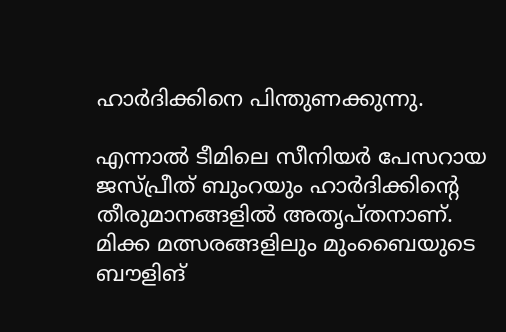ഹാര്‍ദിക്കിനെ പിന്തുണക്കുന്നു.

എന്നാല്‍ ടീമിലെ സീനിയര്‍ പേസറായ ജസ്പ്രീത് ബുംറയും ഹാര്‍ദിക്കിന്റെ തീരുമാനങ്ങളില്‍ അതൃപ്തനാണ്. മിക്ക മത്സരങ്ങളിലും മുംബൈയുടെ ബൗളിങ്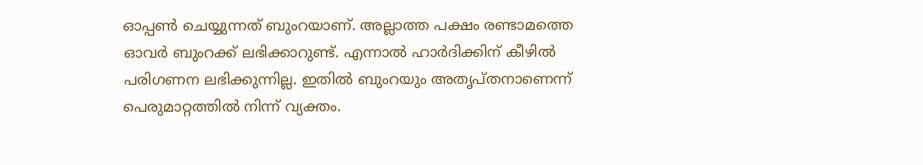ഓപ്പണ്‍ ചെയ്യുന്നത് ബുംറയാണ്. അല്ലാത്ത പക്ഷം രണ്ടാമത്തെ ഓവര്‍ ബുംറക്ക് ലഭിക്കാറുണ്ട്. എന്നാല്‍ ഹാര്‍ദിക്കിന് കീഴില്‍ പരിഗണന ലഭിക്കുന്നില്ല. ഇതില്‍ ബുംറയും അതൃപ്തനാണെന്ന് പെരുമാറ്റത്തില്‍ നിന്ന് വ്യക്തം.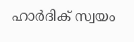ഹാര്‍ദിക് സ്വയം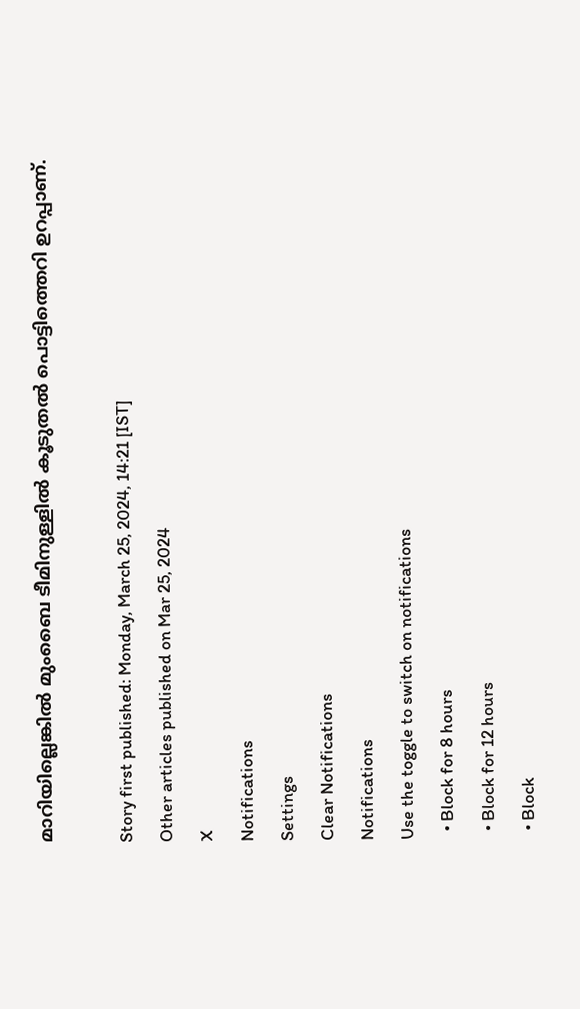മാറിയില്ലെങ്കില്‍ മുംബൈ ടീമിനുള്ളില്‍ കൂടുതല്‍ പൊട്ടിത്തെറി ഉറപ്പാണ്.

Story first published: Monday, March 25, 2024, 14:21 [IST]
Other articles published on Mar 25, 2024
X
Notifications
Settings
Clear Notifications
Notifications
Use the toggle to switch on notifications
  • Block for 8 hours
  • Block for 12 hours
  • Block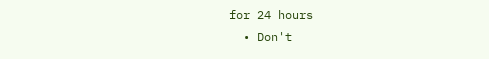for 24 hours
  • Don't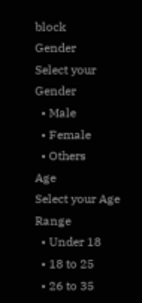block
Gender
Select your Gender
  • Male
  • Female
  • Others
Age
Select your Age Range
  • Under 18
  • 18 to 25
  • 26 to 35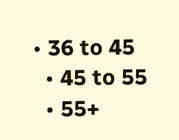• 36 to 45
  • 45 to 55
  • 55+